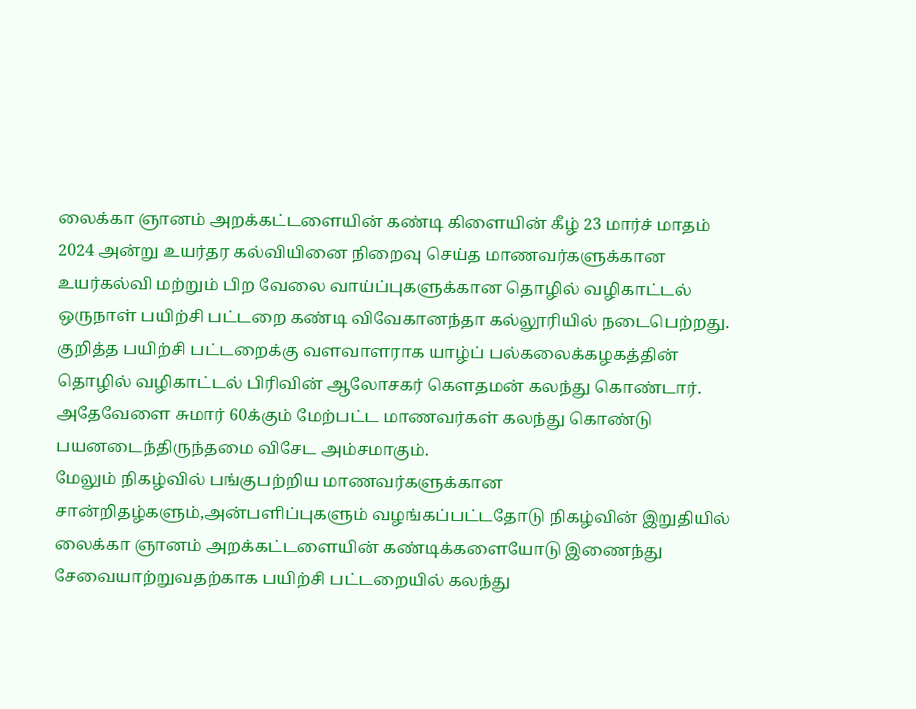லைக்கா ஞானம் அறக்கட்டளையின் கண்டி கிளையின் கீழ் 23 மார்ச் மாதம் 2024 அன்று உயர்தர கல்வியினை நிறைவு செய்த மாணவர்களுக்கான உயர்கல்வி மற்றும் பிற வேலை வாய்ப்புகளுக்கான தொழில் வழிகாட்டல் ஒருநாள் பயிற்சி பட்டறை கண்டி விவேகானந்தா கல்லூரியில் நடைபெற்றது.
குறித்த பயிற்சி பட்டறைக்கு வளவாளராக யாழ்ப் பல்கலைக்கழகத்தின் தொழில் வழிகாட்டல் பிரிவின் ஆலோசகர் கௌதமன் கலந்து கொண்டார்.
அதேவேளை சுமார் 60க்கும் மேற்பட்ட மாணவர்கள் கலந்து கொண்டு பயனடைந்திருந்தமை விசேட அம்சமாகும்.
மேலும் நிகழ்வில் பங்குபற்றிய மாணவர்களுக்கான சான்றிதழ்களும்,அன்பளிப்புகளும் வழங்கப்பட்டதோடு நிகழ்வின் இறுதியில் லைக்கா ஞானம் அறக்கட்டளையின் கண்டிக்களையோடு இணைந்து சேவையாற்றுவதற்காக பயிற்சி பட்டறையில் கலந்து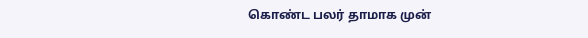கொண்ட பலர் தாமாக முன்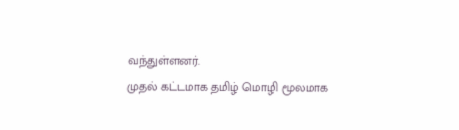வந்துள்ளனர்.
முதல் கட்டமாக தமிழ் மொழி மூலமாக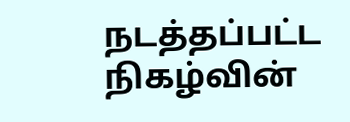நடத்தப்பட்ட நிகழ்வின்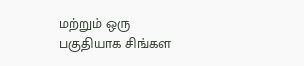மற்றும் ஒரு பகுதியாக சிங்கள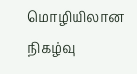மொழியிலான நிகழ்வு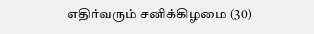எதிர்வரும் சனிக்கிழமை (30)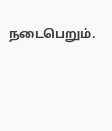நடைபெறும்.